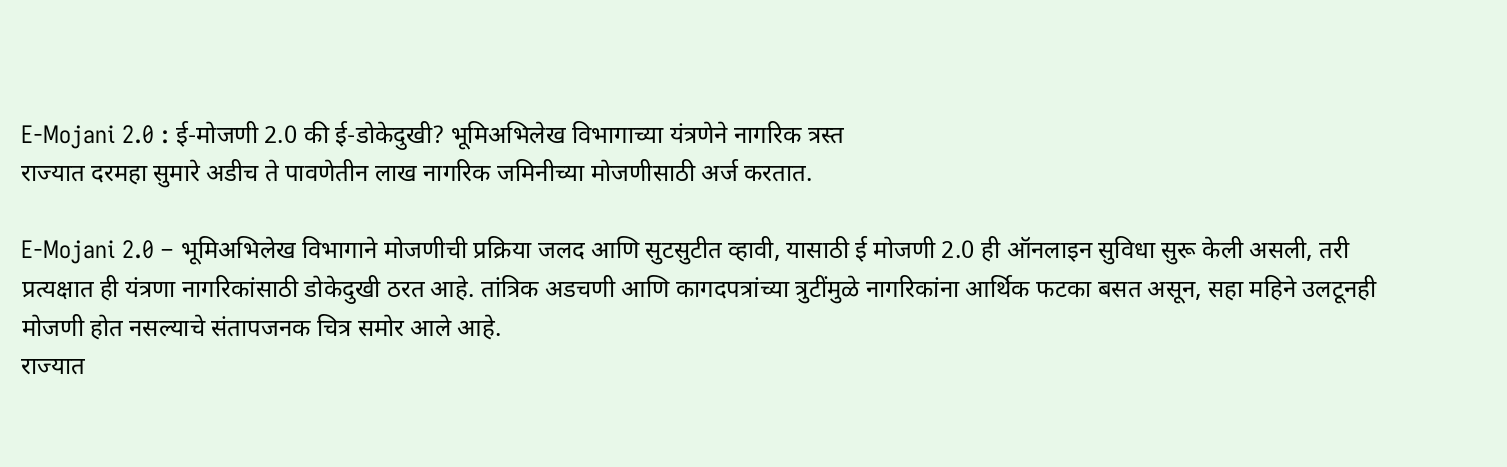E-Mojani 2.0 : ई-मोजणी 2.0 की ई-डोकेदुखी? भूमिअभिलेख विभागाच्या यंत्रणेने नागरिक त्रस्त
राज्यात दरमहा सुमारे अडीच ते पावणेतीन लाख नागरिक जमिनीच्या मोजणीसाठी अर्ज करतात.

E-Mojani 2.0 – भूमिअभिलेख विभागाने मोजणीची प्रक्रिया जलद आणि सुटसुटीत व्हावी, यासाठी ई मोजणी 2.0 ही ऑनलाइन सुविधा सुरू केली असली, तरी प्रत्यक्षात ही यंत्रणा नागरिकांसाठी डोकेदुखी ठरत आहे. तांत्रिक अडचणी आणि कागदपत्रांच्या त्रुटींमुळे नागरिकांना आर्थिक फटका बसत असून, सहा महिने उलटूनही मोजणी होत नसल्याचे संतापजनक चित्र समोर आले आहे.
राज्यात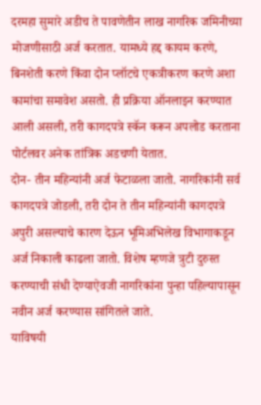दरमहा सुमारे अडीच ते पावणेतीन लाख नागरिक जमिनीच्या मोजणीसाठी अर्ज करतात. यामध्ये हद्द कायम करणे, बिनशेती करणे किंवा दोन प्लॉटचे एकत्रीकरण करणे अशा कामांचा समावेश असतो. ही प्रक्रिया ऑनलाइन करण्यात आली असली, तरी कागदपत्रे स्कॅन करून अपलोड करताना पोर्टलवर अनेक तांत्रिक अडचणी येतात.
दोन- तीन महिन्यांनी अर्ज फेटाळला जातो. नागरिकांनी सर्व कागदपत्रे जोडली, तरी दोन ते तीन महिन्यांनी कागदपत्रे अपुरी असल्याचे कारण देऊन भूमिअभिलेख विभागाकडून अर्ज निकाली काढला जातो. विशेष म्हणजे त्रुटी दुरुस्त करण्याची संधी देण्याऐवजी नागरिकांना पुन्हा पहिल्यापासून नवीन अर्ज करण्यास सांगितले जाते.
याविषयी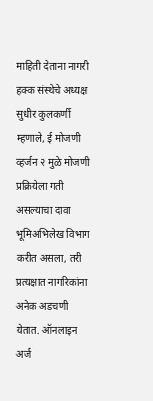माहिती देताना नागरी हक्क संस्थेचे अध्यक्ष सुधीर कुलकर्णी म्हणाले, ई मोजणी व्हर्जन २ मुळे मोजणी प्रक्रियेला गती असल्याचा दावा भूमिअभिलेख विभाग करीत असला, तरी प्रत्यक्षात नागरिकांना अनेक अडचणी येतात. ऑनलाइन अर्ज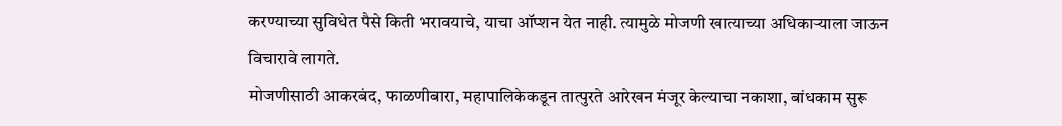करण्याच्या सुविधेत पैसे किती भरावयाचे, याचा ऑप्शन येत नाही. त्यामुळे मोजणी खात्याच्या अधिकाऱ्याला जाऊन विचारावे लागते.
मोजणीसाठी आकरबंद, फाळणीबारा, महापालिकेकडून तात्पुरते आरेखन मंजूर केल्याचा नकाशा, बांधकाम सुरू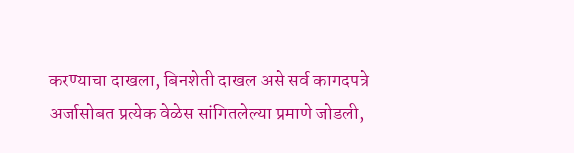करण्याचा दाखला, बिनशेती दाखल असे सर्व कागदपत्रे अर्जासोबत प्रत्येक वेळेस सांगितलेल्या प्रमाणे जोडली,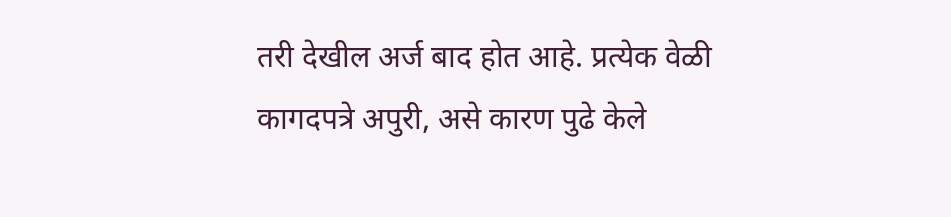तरी देखील अर्ज बाद होत आहे. प्रत्येक वेळी कागदपत्रे अपुरी, असे कारण पुढे केले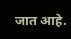जात आहे.